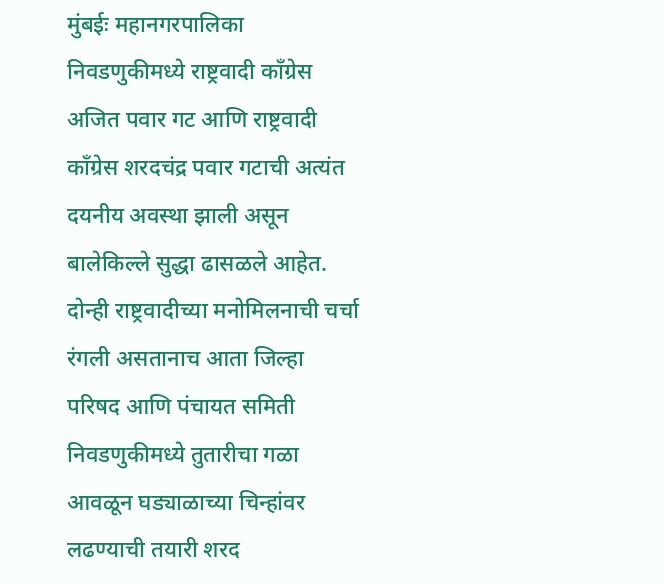मुंबईः महानगरपालिका निवडणुकीमध्ये राष्ट्रवादी काँग्रेस अजित पवार गट आणि राष्ट्रवादी काँग्रेस शरदचंद्र पवार गटाची अत्यंत दयनीय अवस्था झाली असून बालेकिल्ले सुद्धा ढासळले आहेत. दोन्ही राष्ट्रवादीच्या मनोमिलनाची चर्चा रंगली असतानाच आता जिल्हा परिषद आणि पंचायत समिती निवडणुकीमध्ये तुतारीचा गळा आवळून घड्याळाच्या चिन्हांवर लढण्याची तयारी शरद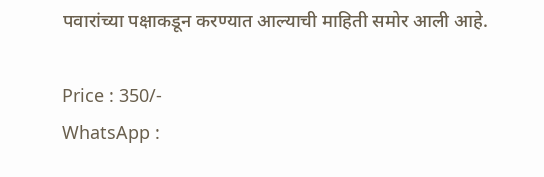पवारांच्या पक्षाकडून करण्यात आल्याची माहिती समोर आली आहे.

Price : 350/-
WhatsApp :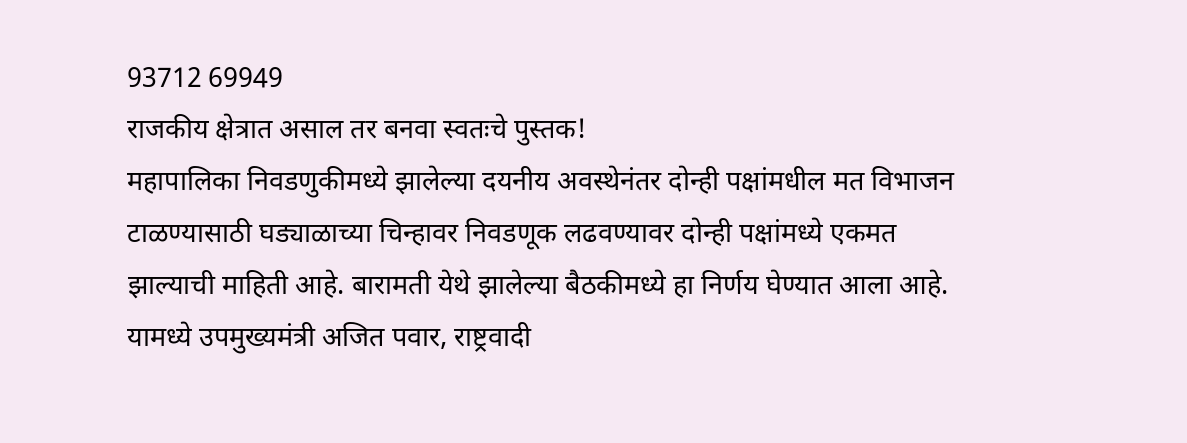93712 69949
राजकीय क्षेत्रात असाल तर बनवा स्वतःचे पुस्तक!
महापालिका निवडणुकीमध्ये झालेल्या दयनीय अवस्थेनंतर दोन्ही पक्षांमधील मत विभाजन टाळण्यासाठी घड्याळाच्या चिन्हावर निवडणूक लढवण्यावर दोन्ही पक्षांमध्ये एकमत झाल्याची माहिती आहे. बारामती येथे झालेल्या बैठकीमध्ये हा निर्णय घेण्यात आला आहे. यामध्ये उपमुख्यमंत्री अजित पवार, राष्ट्रवादी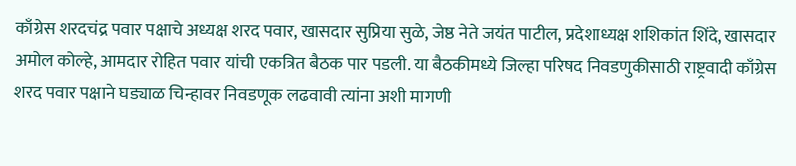काँग्रेस शरदचंद्र पवार पक्षाचे अध्यक्ष शरद पवार, खासदार सुप्रिया सुळे, जेष्ठ नेते जयंत पाटील, प्रदेशाध्यक्ष शशिकांत शिंदे, खासदार अमोल कोल्हे, आमदार रोहित पवार यांची एकत्रित बैठक पार पडली. या बैठकीमध्ये जिल्हा परिषद निवडणुकीसाठी राष्ट्रवादी काँग्रेस शरद पवार पक्षाने घड्याळ चिन्हावर निवडणूक लढवावी त्यांना अशी मागणी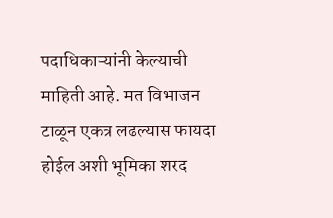पदाधिकाऱ्यांनी केल्याची माहिती आहे. मत विभाजन टाळून एकत्र लढल्यास फायदा होईल अशी भूमिका शरद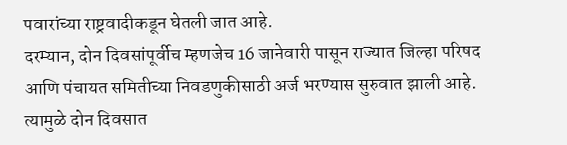पवारांच्या राष्ट्रवादीकडून घेतली जात आहे.
दरम्यान, दोन दिवसांपूर्वीच म्हणजेच 16 जानेवारी पासून राज्यात जिल्हा परिषद आणि पंचायत समितीच्या निवडणुकीसाठी अर्ज भरण्यास सुरुवात झाली आहे. त्यामुळे दोन दिवसात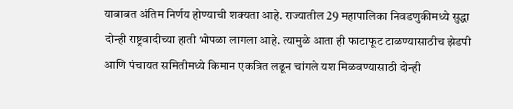याबाबत अंतिम निर्णय होण्याची शक्यता आहे. राज्यातील 29 महापालिका निवडणुकीमध्ये सुद्धा दोन्ही राष्ट्रवादीच्या हाती भोपळा लागला आहे. त्यामुळे आता ही फाटाफूट टाळण्यासाठीच झेडपी आणि पंचायत समितीमध्ये किमान एकत्रित लढून चांगले यश मिळवण्यासाठी दोन्ही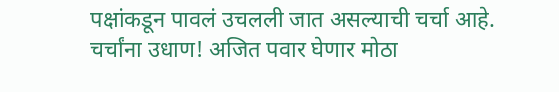पक्षांकडून पावलं उचलली जात असल्याची चर्चा आहे.
चर्चांना उधाण! अजित पवार घेणार मोठा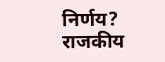निर्णय? राजकीय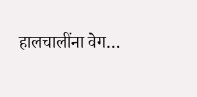हालचालींना वेग…